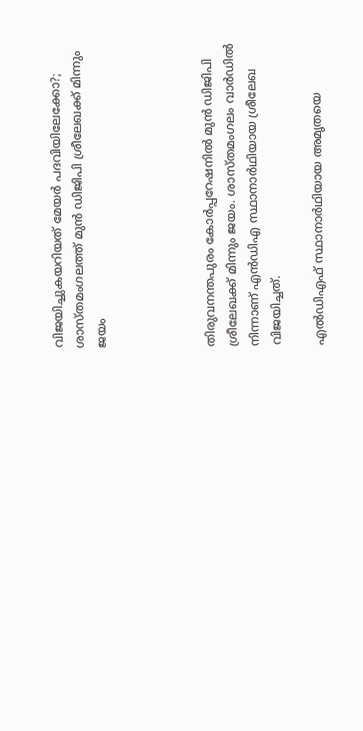വിജയിച്ചുകയറിയത് മേയര്‍ പദവിയിലേക്കോ?; ശാസ്തമംഗലത്ത് മുൻ ഡിജിപി ശ്രീലേഖക്ക് മിന്നും ജയം




തിരുവനന്തപുരം കോർപ്പറേഷനില്‍ മുൻ ഡിജിപി ശ്രീലേഖക്ക് മിന്നും ജയം. ശാസ്തമംഗലം വാർഡില്‍ നിന്നാണ് എൻഡിഎ സ്ഥാനാർഥിയായ ശ്രീലേഖ വിജയിച്ചത്.

എല്‍ഡിഎഫ് സ്ഥാനാർഥിയായ അമൃതയെ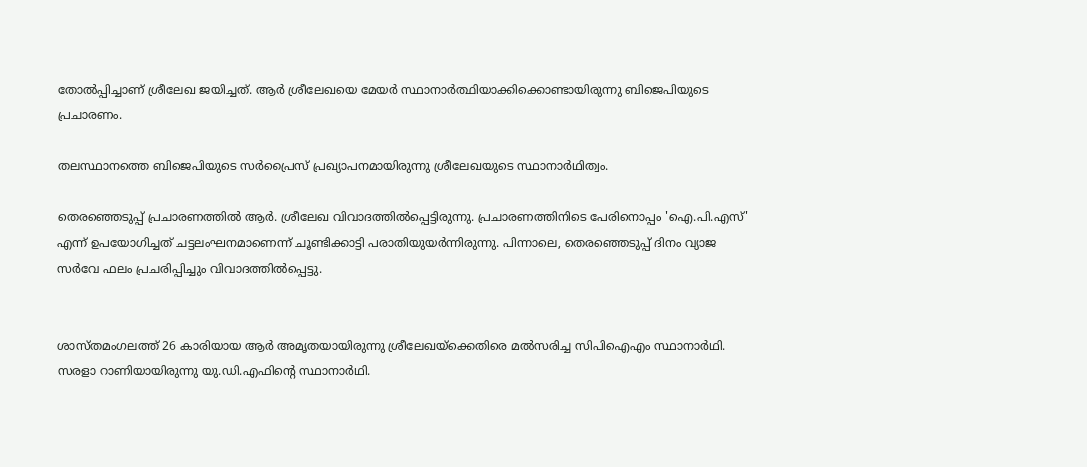തോല്‍പ്പിച്ചാണ് ശ്രീലേഖ ജയിച്ചത്. ആര്‍ ശ്രീലേഖയെ മേയര്‍ സ്ഥാനാര്‍ത്ഥിയാക്കിക്കൊണ്ടായിരുന്നു ബിജെപിയുടെ പ്രചാരണം.

തലസ്ഥാനത്തെ ബിജെപിയുടെ സർപ്രൈസ് പ്രഖ്യാപനമായിരുന്നു ശ്രീലേഖയുടെ സ്ഥാനാർഥിത്വം.

തെരഞ്ഞെടുപ്പ് പ്രചാരണത്തില്‍ ആർ. ശ്രീലേഖ വിവാദത്തില്‍പ്പെട്ടിരുന്നു. പ്രചാരണത്തിനിടെ പേരിനൊപ്പം 'ഐ.പി.എസ്' എന്ന് ഉപയോഗിച്ചത് ചട്ടലംഘനമാണെന്ന് ചൂണ്ടിക്കാട്ടി പരാതിയുയർന്നിരുന്നു. പിന്നാലെ, തെരഞ്ഞെടുപ്പ് ദിനം വ്യാജ സർവേ ഫലം പ്രചരിപ്പിച്ചും വിവാദത്തില്‍പ്പെട്ടു.


ശാസ്തമംഗലത്ത് 26 കാരിയായ ആര്‍ അമൃതയായിരുന്നു ശ്രീലേഖയ്ക്കെതിരെ മല്‍സരിച്ച സിപിഐഎം സ്ഥാനാര്‍ഥി. സരളാ റാണിയായിരുന്നു യു.ഡി.എഫിന്‍റെ സ്ഥാനാര്‍ഥി.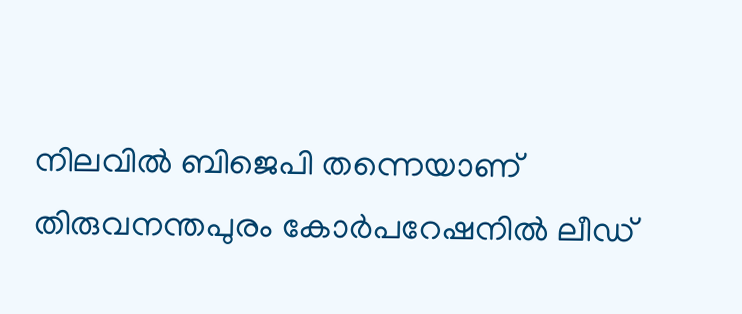നിലവില്‍ ബിജെപി തന്നെയാണ് തിരുവനന്തപുരം കോര്‍പറേഷനില്‍ ലീഡ്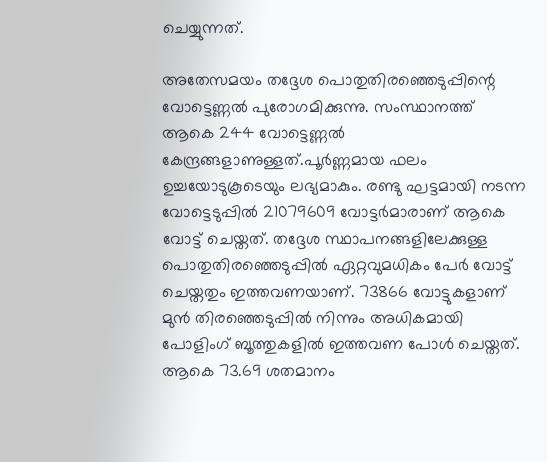ചെയ്യുന്നത്.

അതേസമയം തദ്ദേശ പൊതുതിരഞ്ഞെടുപ്പിന്റെ വോട്ടെണ്ണല്‍ പുരോഗമിക്കുന്നു. സംസ്ഥാനത്ത് ആകെ 244 വോട്ടെണ്ണല്‍ കേന്ദ്രങ്ങളാണുള്ളത്.പൂർണ്ണമായ ഫലം ഉച്ചയോടുകൂടെയും ലഭ്യമാകും. രണ്ടു ഘട്ടമായി നടന്ന വോട്ടെടുപ്പില്‍ 21079609 വോട്ടർമാരാണ് ആകെ വോട്ട് ചെയ്തത്. തദ്ദേശ സ്ഥാപനങ്ങളിലേക്കുള്ള പൊതുതിരഞ്ഞെടുപ്പില്‍ ഏറ്റവുമധികം പേർ വോട്ട് ചെയ്തതും ഇത്തവണയാണ്. 73866 വോട്ടുകളാണ് മുൻ തിരഞ്ഞെടുപ്പില്‍ നിന്നും അധികമായി പോളിംഗ് ബൂത്തുകളില്‍ ഇത്തവണ പോള്‍ ചെയ്തത്. ആകെ 73.69 ശതമാനം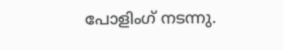പോളിംഗ് നടന്നു.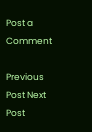Post a Comment

Previous Post Next Post